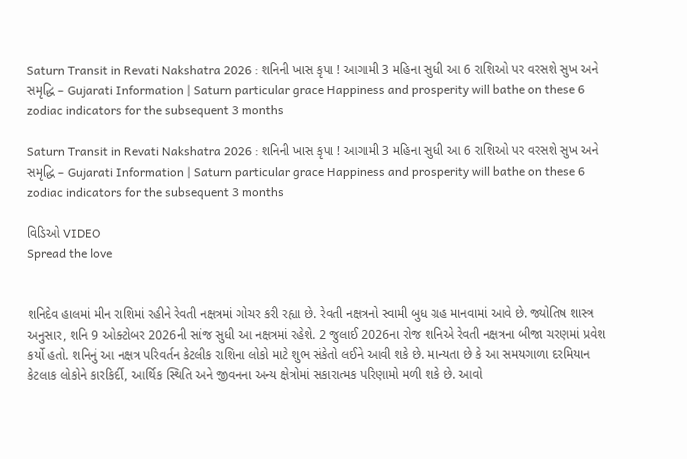Saturn Transit in Revati Nakshatra 2026 : શનિની ખાસ કૃપા ! આગામી 3 મહિના સુધી આ 6 રાશિઓ પર વરસશે સુખ અને સમૃદ્ધિ – Gujarati Information | Saturn particular grace Happiness and prosperity will bathe on these 6 zodiac indicators for the subsequent 3 months

Saturn Transit in Revati Nakshatra 2026 : શનિની ખાસ કૃપા ! આગામી 3 મહિના સુધી આ 6 રાશિઓ પર વરસશે સુખ અને સમૃદ્ધિ – Gujarati Information | Saturn particular grace Happiness and prosperity will bathe on these 6 zodiac indicators for the subsequent 3 months

વિડિઓ VIDEO
Spread the love


શનિદેવ હાલમાં મીન રાશિમાં રહીને રેવતી નક્ષત્રમાં ગોચર કરી રહ્યા છે. રેવતી નક્ષત્રનો સ્વામી બુધ ગ્રહ માનવામાં આવે છે. જ્યોતિષ શાસ્ત્ર અનુસાર, શનિ 9 ઓક્ટોબર 2026ની સાંજ સુધી આ નક્ષત્રમાં રહેશે. 2 જુલાઈ 2026ના રોજ શનિએ રેવતી નક્ષત્રના બીજા ચરણમાં પ્રવેશ કર્યો હતો. શનિનું આ નક્ષત્ર પરિવર્તન કેટલીક રાશિના લોકો માટે શુભ સંકેતો લઈને આવી શકે છે. માન્યતા છે કે આ સમયગાળા દરમિયાન કેટલાક લોકોને કારકિર્દી, આર્થિક સ્થિતિ અને જીવનના અન્ય ક્ષેત્રોમાં સકારાત્મક પરિણામો મળી શકે છે. આવો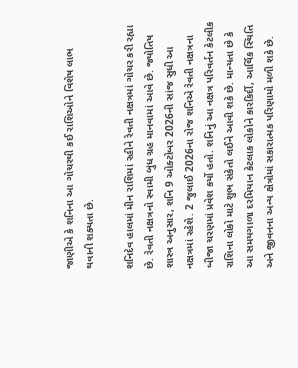જાણીએ કે શનિના આ ગોચરથી કઈ રાશિઓને વિશેષ લાભ થવાની શક્યતા છે.

શનિદેવ હાલમાં મીન રાશિમાં રહીને રેવતી નક્ષત્રમાં ગોચર કરી રહ્યા છે. રેવતી નક્ષત્રનો સ્વામી બુધ ગ્રહ માનવામાં આવે છે. જ્યોતિષ શાસ્ત્ર અનુસાર, શનિ 9 ઓક્ટોબર 2026ની સાંજ સુધી આ નક્ષત્રમાં રહેશે. 2 જુલાઈ 2026ના રોજ શનિએ રેવતી નક્ષત્રના બીજા ચરણમાં પ્રવેશ કર્યો હતો. શનિનું આ નક્ષત્ર પરિવર્તન કેટલીક રાશિના લોકો માટે શુભ સંકેતો લઈને આવી શકે છે. માન્યતા છે કે આ સમયગાળા દરમિયાન કેટલાક લોકોને કારકિર્દી, આર્થિક સ્થિતિ અને જીવનના અન્ય ક્ષેત્રોમાં સકારાત્મક પરિણામો મળી શકે છે.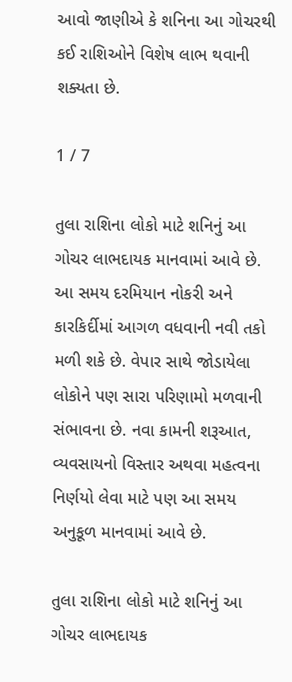આવો જાણીએ કે શનિના આ ગોચરથી કઈ રાશિઓને વિશેષ લાભ થવાની શક્યતા છે.

1 / 7

તુલા રાશિના લોકો માટે શનિનું આ ગોચર લાભદાયક માનવામાં આવે છે. આ સમય દરમિયાન નોકરી અને કારકિર્દીમાં આગળ વધવાની નવી તકો મળી શકે છે. વેપાર સાથે જોડાયેલા લોકોને પણ સારા પરિણામો મળવાની સંભાવના છે. નવા કામની શરૂઆત, વ્યવસાયનો વિસ્તાર અથવા મહત્વના નિર્ણયો લેવા માટે પણ આ સમય અનુકૂળ માનવામાં આવે છે.

તુલા રાશિના લોકો માટે શનિનું આ ગોચર લાભદાયક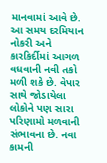માનવામાં આવે છે. આ સમય દરમિયાન નોકરી અને કારકિર્દીમાં આગળ વધવાની નવી તકો મળી શકે છે. વેપાર સાથે જોડાયેલા લોકોને પણ સારા પરિણામો મળવાની સંભાવના છે. નવા કામની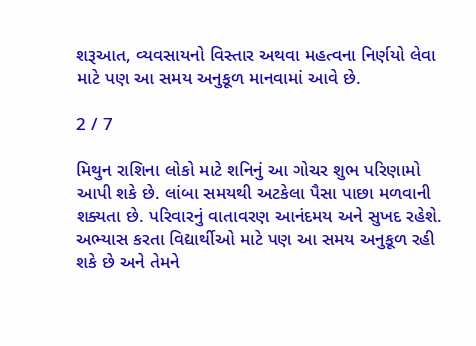શરૂઆત, વ્યવસાયનો વિસ્તાર અથવા મહત્વના નિર્ણયો લેવા માટે પણ આ સમય અનુકૂળ માનવામાં આવે છે.

2 / 7

મિથુન રાશિના લોકો માટે શનિનું આ ગોચર શુભ પરિણામો આપી શકે છે. લાંબા સમયથી અટકેલા પૈસા પાછા મળવાની શક્યતા છે. પરિવારનું વાતાવરણ આનંદમય અને સુખદ રહેશે. અભ્યાસ કરતા વિદ્યાર્થીઓ માટે પણ આ સમય અનુકૂળ રહી શકે છે અને તેમને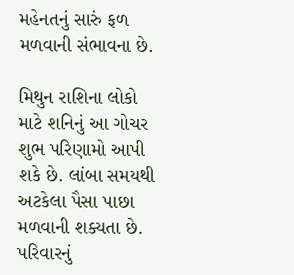મહેનતનું સારું ફળ મળવાની સંભાવના છે.

મિથુન રાશિના લોકો માટે શનિનું આ ગોચર શુભ પરિણામો આપી શકે છે. લાંબા સમયથી અટકેલા પૈસા પાછા મળવાની શક્યતા છે. પરિવારનું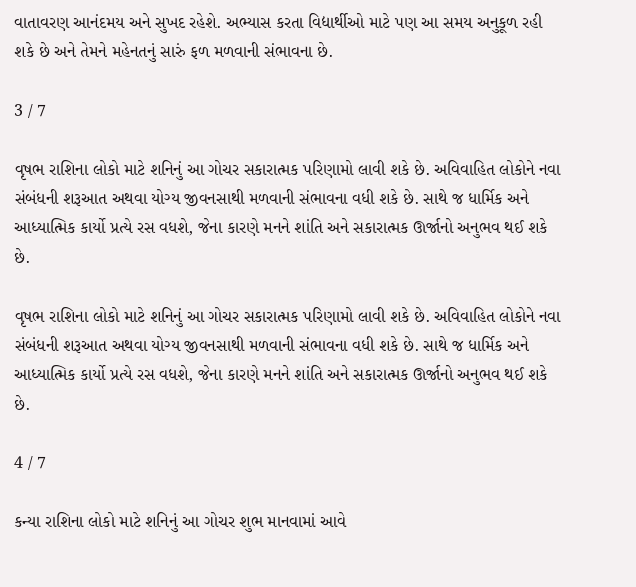વાતાવરણ આનંદમય અને સુખદ રહેશે. અભ્યાસ કરતા વિદ્યાર્થીઓ માટે પણ આ સમય અનુકૂળ રહી શકે છે અને તેમને મહેનતનું સારું ફળ મળવાની સંભાવના છે.

3 / 7

વૃષભ રાશિના લોકો માટે શનિનું આ ગોચર સકારાત્મક પરિણામો લાવી શકે છે. અવિવાહિત લોકોને નવા સંબંધની શરૂઆત અથવા યોગ્ય જીવનસાથી મળવાની સંભાવના વધી શકે છે. સાથે જ ધાર્મિક અને આધ્યાત્મિક કાર્યો પ્રત્યે રસ વધશે, જેના કારણે મનને શાંતિ અને સકારાત્મક ઊર્જાનો અનુભવ થઈ શકે છે.

વૃષભ રાશિના લોકો માટે શનિનું આ ગોચર સકારાત્મક પરિણામો લાવી શકે છે. અવિવાહિત લોકોને નવા સંબંધની શરૂઆત અથવા યોગ્ય જીવનસાથી મળવાની સંભાવના વધી શકે છે. સાથે જ ધાર્મિક અને આધ્યાત્મિક કાર્યો પ્રત્યે રસ વધશે, જેના કારણે મનને શાંતિ અને સકારાત્મક ઊર્જાનો અનુભવ થઈ શકે છે.

4 / 7

કન્યા રાશિના લોકો માટે શનિનું આ ગોચર શુભ માનવામાં આવે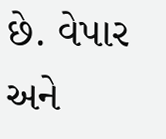છે. વેપાર અને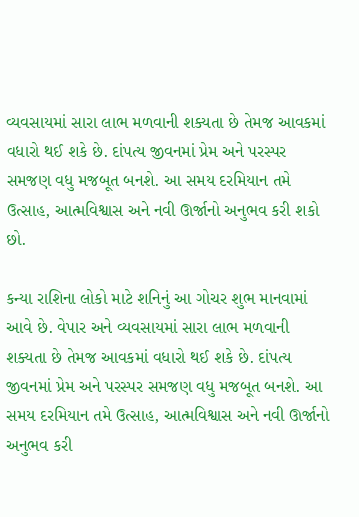વ્યવસાયમાં સારા લાભ મળવાની શક્યતા છે તેમજ આવકમાં વધારો થઈ શકે છે. દાંપત્ય જીવનમાં પ્રેમ અને પરસ્પર સમજણ વધુ મજબૂત બનશે. આ સમય દરમિયાન તમે ઉત્સાહ, આત્મવિશ્વાસ અને નવી ઊર્જાનો અનુભવ કરી શકો છો.

કન્યા રાશિના લોકો માટે શનિનું આ ગોચર શુભ માનવામાં આવે છે. વેપાર અને વ્યવસાયમાં સારા લાભ મળવાની શક્યતા છે તેમજ આવકમાં વધારો થઈ શકે છે. દાંપત્ય જીવનમાં પ્રેમ અને પરસ્પર સમજણ વધુ મજબૂત બનશે. આ સમય દરમિયાન તમે ઉત્સાહ, આત્મવિશ્વાસ અને નવી ઊર્જાનો અનુભવ કરી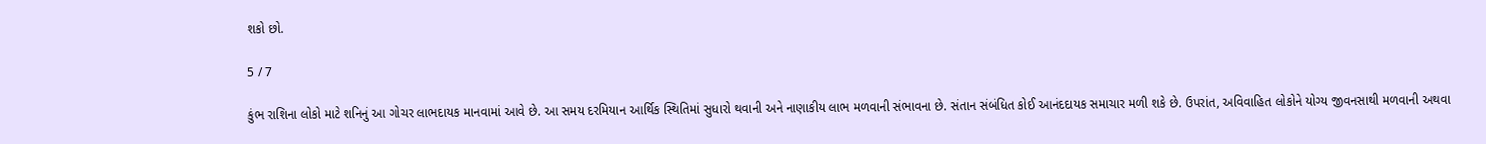શકો છો.

5 / 7

કુંભ રાશિના લોકો માટે શનિનું આ ગોચર લાભદાયક માનવામાં આવે છે. આ સમય દરમિયાન આર્થિક સ્થિતિમાં સુધારો થવાની અને નાણાકીય લાભ મળવાની સંભાવના છે. સંતાન સંબંધિત કોઈ આનંદદાયક સમાચાર મળી શકે છે. ઉપરાંત, અવિવાહિત લોકોને યોગ્ય જીવનસાથી મળવાની અથવા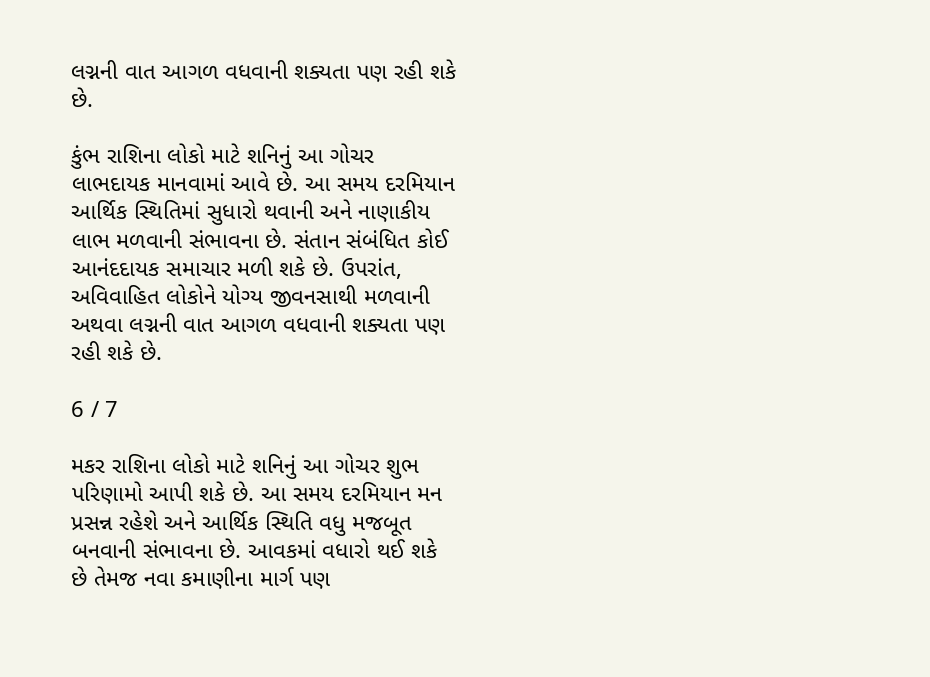લગ્નની વાત આગળ વધવાની શક્યતા પણ રહી શકે છે.

કુંભ રાશિના લોકો માટે શનિનું આ ગોચર લાભદાયક માનવામાં આવે છે. આ સમય દરમિયાન આર્થિક સ્થિતિમાં સુધારો થવાની અને નાણાકીય લાભ મળવાની સંભાવના છે. સંતાન સંબંધિત કોઈ આનંદદાયક સમાચાર મળી શકે છે. ઉપરાંત, અવિવાહિત લોકોને યોગ્ય જીવનસાથી મળવાની અથવા લગ્નની વાત આગળ વધવાની શક્યતા પણ રહી શકે છે.

6 / 7

મકર રાશિના લોકો માટે શનિનું આ ગોચર શુભ પરિણામો આપી શકે છે. આ સમય દરમિયાન મન પ્રસન્ન રહેશે અને આર્થિક સ્થિતિ વધુ મજબૂત બનવાની સંભાવના છે. આવકમાં વધારો થઈ શકે છે તેમજ નવા કમાણીના માર્ગ પણ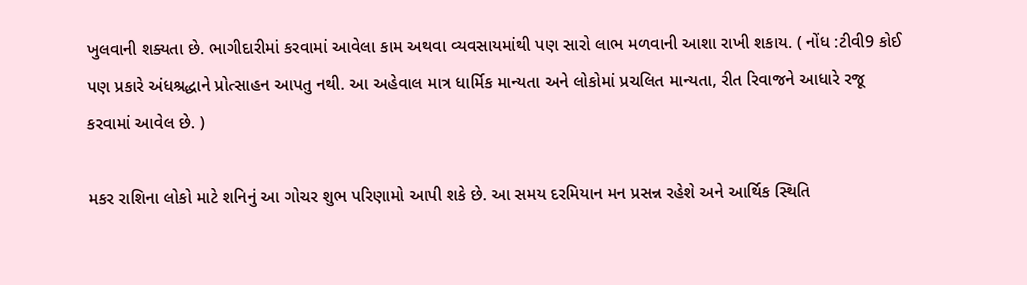ખુલવાની શક્યતા છે. ભાગીદારીમાં કરવામાં આવેલા કામ અથવા વ્યવસાયમાંથી પણ સારો લાભ મળવાની આશા રાખી શકાય. ( નોંધ :ટીવી9 કોઈ પણ પ્રકારે અંધશ્રદ્ધાને પ્રોત્સાહન આપતુ નથી. આ અહેવાલ માત્ર ધાર્મિક માન્યતા અને લોકોમાં પ્રચલિત માન્યતા, રીત રિવાજને આધારે રજૂ કરવામાં આવેલ છે. )

મકર રાશિના લોકો માટે શનિનું આ ગોચર શુભ પરિણામો આપી શકે છે. આ સમય દરમિયાન મન પ્રસન્ન રહેશે અને આર્થિક સ્થિતિ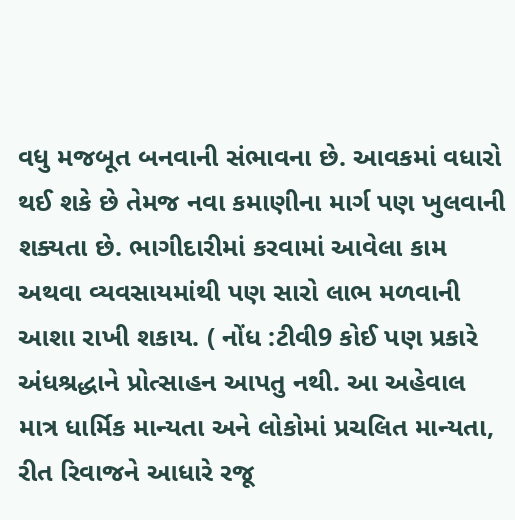વધુ મજબૂત બનવાની સંભાવના છે. આવકમાં વધારો થઈ શકે છે તેમજ નવા કમાણીના માર્ગ પણ ખુલવાની શક્યતા છે. ભાગીદારીમાં કરવામાં આવેલા કામ અથવા વ્યવસાયમાંથી પણ સારો લાભ મળવાની આશા રાખી શકાય. ( નોંધ :ટીવી9 કોઈ પણ પ્રકારે અંધશ્રદ્ધાને પ્રોત્સાહન આપતુ નથી. આ અહેવાલ માત્ર ધાર્મિક માન્યતા અને લોકોમાં પ્રચલિત માન્યતા, રીત રિવાજને આધારે રજૂ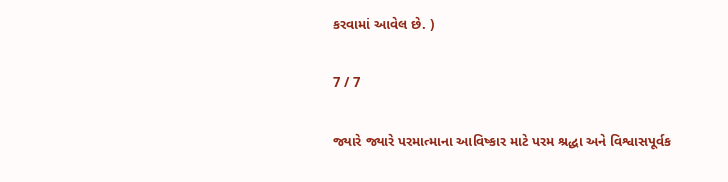કરવામાં આવેલ છે. )

7 / 7

જ્યારે જ્યારે પરમાત્માના આવિષ્કાર માટે પરમ શ્રદ્ધા અને વિશ્વાસપૂર્વક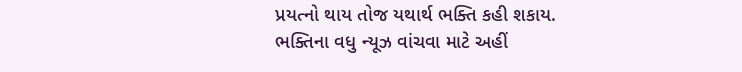પ્રયત્નો થાય તોજ યથાર્થ ભક્તિ કહી શકાય. ભક્તિના વધુ ન્યૂઝ વાંચવા માટે અહીં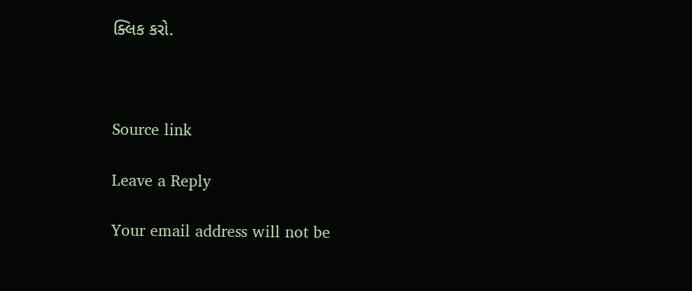ક્લિક કરો.



Source link

Leave a Reply

Your email address will not be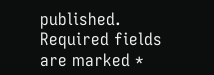published. Required fields are marked *